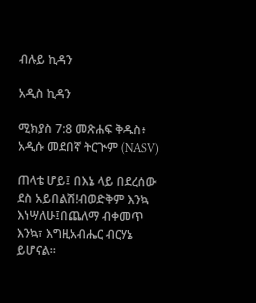ብሉይ ኪዳን

አዲስ ኪዳን

ሚክያስ 7:8 መጽሐፍ ቅዱስ፥ አዲሱ መደበኛ ትርጒም (NASV)

ጠላቴ ሆይ፤ በእኔ ላይ በደረሰው ደስ አይበልሽ!ብወድቅም እንኳ እነሣለሁ፤በጨለማ ብቀመጥ እንኳ፣ እግዚአብሔር ብርሃኔ ይሆናል።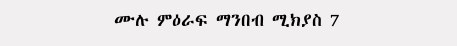ሙሉ ምዕራፍ ማንበብ ሚክያስ 7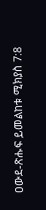ዐውደ-ጽሑፍ ይመልከቱ ሚክያስ 7:8